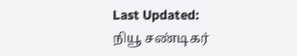Last Updated:
நியூ சண்டிகர்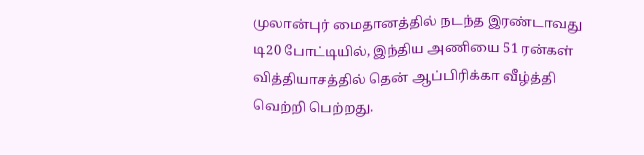முலான்புர் மைதானத்தில் நடந்த இரண்டாவது டி20 போட்டியில், இந்திய அணியை 51 ரன்கள் வித்தியாசத்தில் தென் ஆப்பிரிக்கா வீழ்த்தி வெற்றி பெற்றது.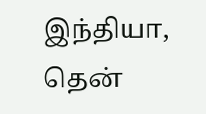இந்தியா, தென்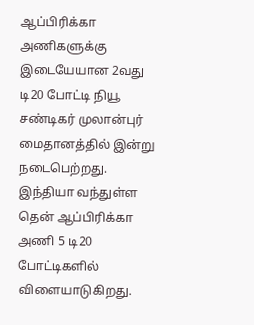ஆப்பிரிக்கா அணிகளுக்கு இடையேயான 2வது டி20 போட்டி நியூ சண்டிகர் முலான்புர் மைதானத்தில் இன்று நடைபெற்றது.
இந்தியா வந்துள்ள தென் ஆப்பிரிக்கா அணி 5 டி20 போட்டிகளில் விளையாடுகிறது.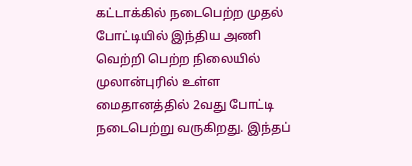கட்டாக்கில் நடைபெற்ற முதல் போட்டியில் இந்திய அணி வெற்றி பெற்ற நிலையில் முலான்புரில் உள்ள மைதானத்தில் 2வது போட்டி நடைபெற்று வருகிறது. இந்தப்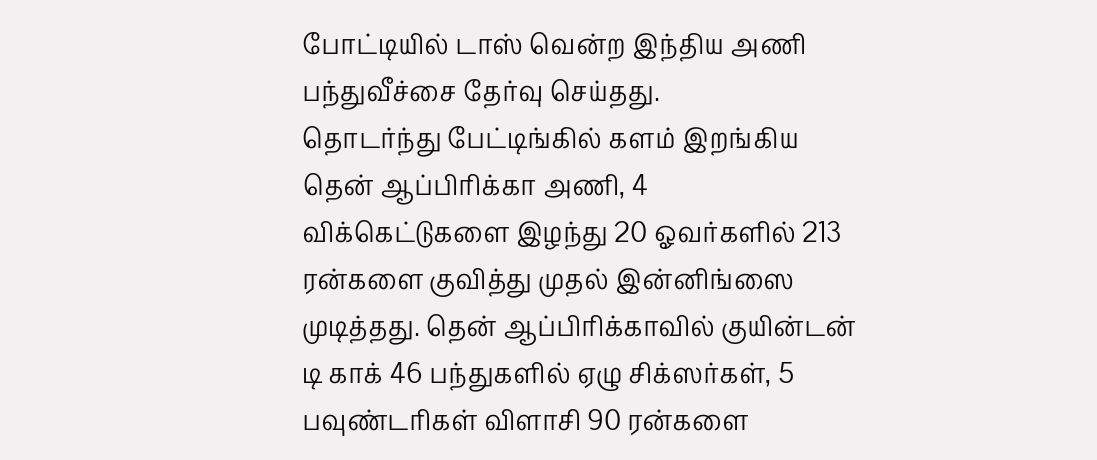போட்டியில் டாஸ் வென்ற இந்திய அணி பந்துவீச்சை தேர்வு செய்தது.
தொடர்ந்து பேட்டிங்கில் களம் இறங்கிய தென் ஆப்பிரிக்கா அணி, 4 விக்கெட்டுகளை இழந்து 20 ஓவர்களில் 213 ரன்களை குவித்து முதல் இன்னிங்ஸை முடித்தது. தென் ஆப்பிரிக்காவில் குயின்டன் டி காக் 46 பந்துகளில் ஏழு சிக்ஸர்கள், 5 பவுண்டரிகள் விளாசி 90 ரன்களை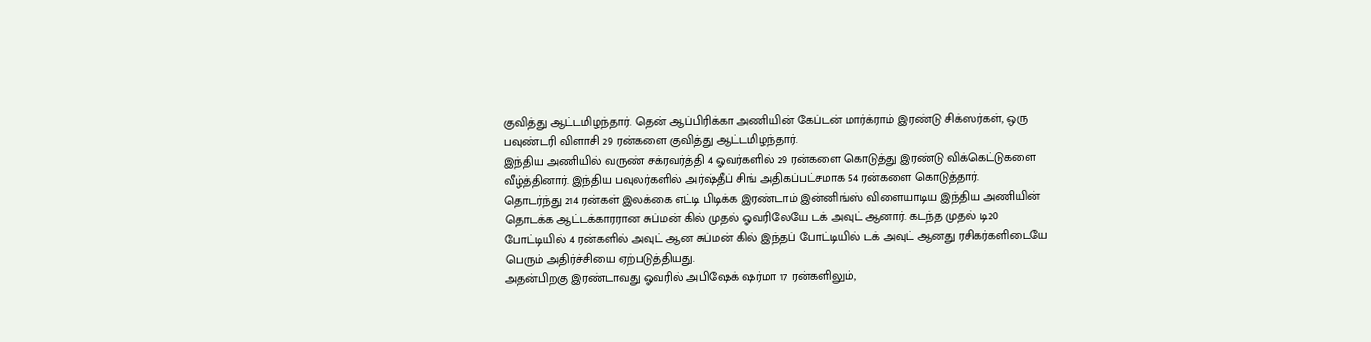குவித்து ஆட்டமிழந்தார். தென் ஆப்பிரிக்கா அணியின் கேப்டன் மார்க்ராம் இரண்டு சிக்ஸர்கள், ஒரு பவுண்டரி விளாசி 29 ரன்களை குவித்து ஆட்டமிழந்தார்.
இந்திய அணியில் வருண் சக்ரவர்த்தி 4 ஓவர்களில் 29 ரன்களை கொடுத்து இரண்டு விக்கெட்டுகளை வீழ்த்தினார். இந்திய பவுலர்களில் அர்ஷ்தீப் சிங் அதிகப்பட்சமாக 54 ரன்களை கொடுத்தார்.
தொடர்ந்து 214 ரன்கள் இலக்கை எட்டி பிடிக்க இரண்டாம் இன்னிங்ஸ் விளையாடிய இந்திய அணியின் தொடக்க ஆட்டக்காரரான சுப்மன் கில் முதல் ஓவரிலேயே டக் அவுட் ஆனார். கடந்த முதல் டி20 போட்டியில் 4 ரன்களில் அவுட் ஆன சுப்மன் கில் இந்தப் போட்டியில் டக் அவுட் ஆனது ரசிகர்களிடையே பெரும் அதிர்ச்சியை ஏற்படுத்தியது.
அதன்பிறகு இரண்டாவது ஓவரில் அபிஷேக் ஷர்மா 17 ரன்களிலும்,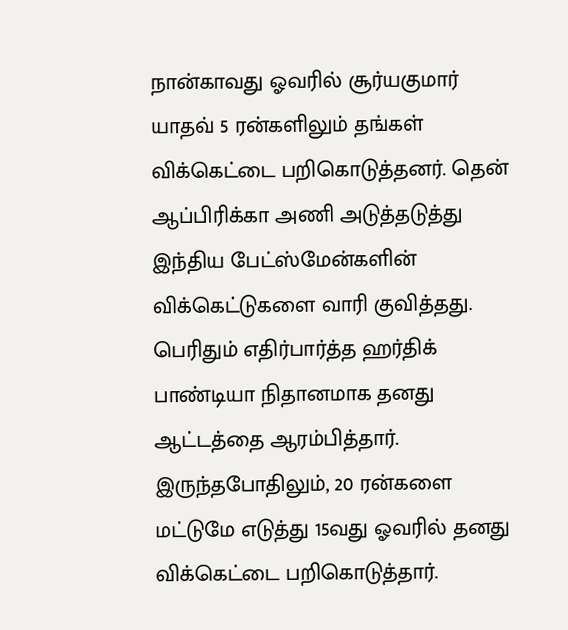நான்காவது ஓவரில் சூர்யகுமார் யாதவ் 5 ரன்களிலும் தங்கள் விக்கெட்டை பறிகொடுத்தனர். தென் ஆப்பிரிக்கா அணி அடுத்தடுத்து இந்திய பேட்ஸ்மேன்களின் விக்கெட்டுகளை வாரி குவித்தது.
பெரிதும் எதிர்பார்த்த ஹர்திக் பாண்டியா நிதானமாக தனது ஆட்டத்தை ஆரம்பித்தார். இருந்தபோதிலும், 20 ரன்களை மட்டுமே எடுத்து 15வது ஓவரில் தனது விக்கெட்டை பறிகொடுத்தார்.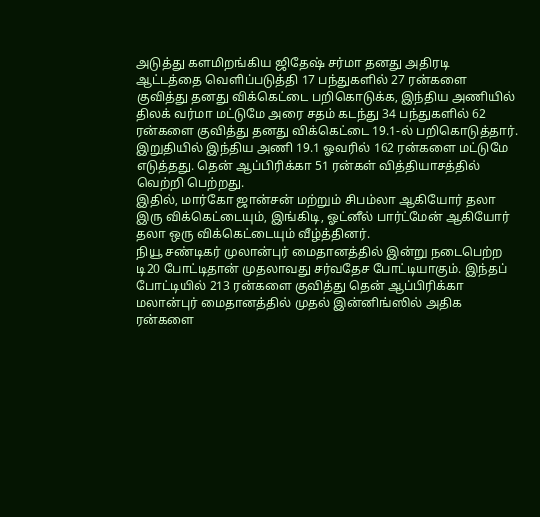அடுத்து களமிறங்கிய ஜிதேஷ் சர்மா தனது அதிரடி ஆட்டத்தை வெளிப்படுத்தி 17 பந்துகளில் 27 ரன்களை குவித்து தனது விக்கெட்டை பறிகொடுக்க, இந்திய அணியில் திலக் வர்மா மட்டுமே அரை சதம் கடந்து 34 பந்துகளில் 62 ரன்களை குவித்து தனது விக்கெட்டை 19.1-ல் பறிகொடுத்தார். இறுதியில் இந்திய அணி 19.1 ஓவரில் 162 ரன்களை மட்டுமே எடுத்தது. தென் ஆப்பிரிக்கா 51 ரன்கள் வித்தியாசத்தில் வெற்றி பெற்றது.
இதில், மார்கோ ஜான்சன் மற்றும் சிபம்லா ஆகியோர் தலா இரு விக்கெட்டையும், இங்கிடி, ஓட்னீல் பார்ட்மேன் ஆகியோர் தலா ஒரு விக்கெட்டையும் வீழ்த்தினர்.
நியூ சண்டிகர் முலான்புர் மைதானத்தில் இன்று நடைபெற்ற டி20 போட்டிதான் முதலாவது சர்வதேச போட்டியாகும். இந்தப் போட்டியில் 213 ரன்களை குவித்து தென் ஆப்பிரிக்கா மலான்புர் மைதானத்தில் முதல் இன்னிங்ஸில் அதிக ரன்களை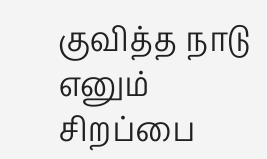குவித்த நாடு எனும் சிறப்பை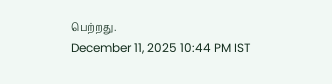பெற்றது.
December 11, 2025 10:44 PM IST